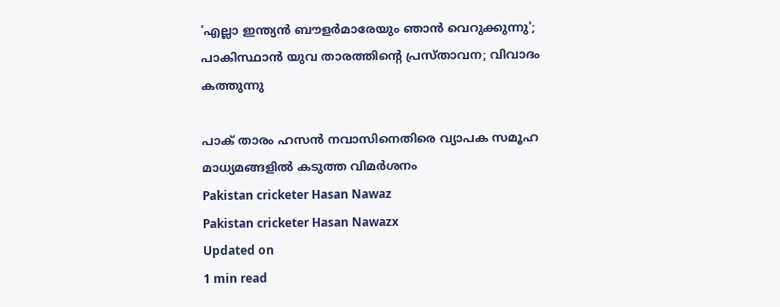'എല്ലാ ഇന്ത്യൻ ബൗളർമാരേയും ഞാൻ വെറുക്കുന്നു'; പാകിസ്ഥാൻ യുവ താരത്തിന്റെ പ്രസ്താവന; വിവാദം കത്തുന്നു

പാക് താരം ഹസൻ നവാസിനെതിരെ വ്യാപക സമൂഹ മാധ്യമങ്ങളിൽ കടുത്ത വിമർശനം
Pakistan cricketer Hasan Nawaz
Pakistan cricketer Hasan Nawazx
Updated on
1 min read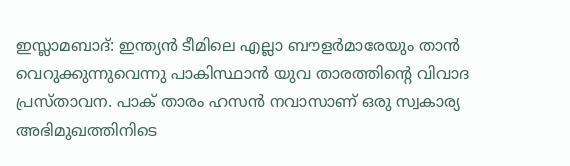ഇസ്ലാമബാദ്: ഇന്ത്യൻ ടീമിലെ എല്ലാ ബൗളർമാരേയും താൻ വെറുക്കുന്നുവെന്നു പാകിസ്ഥാൻ യുവ താരത്തിന്റെ വിവാദ പ്രസ്താവന. പാക് താരം ഹസൻ നവാസാണ് ഒരു സ്വകാര്യ അഭിമുഖത്തിനിടെ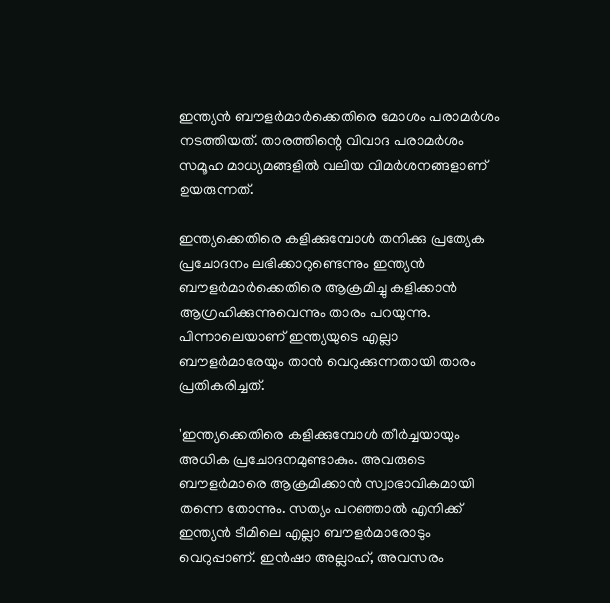ഇന്ത്യൻ ബൗളർമാർക്കെതിരെ മോശം പരാമർശം നടത്തിയത്. താരത്തിന്റെ വിവാദ പരാമർശം സമൂഹ മാധ്യമങ്ങളിൽ വലിയ വിമർശനങ്ങളാണ് ഉയരുന്നത്.

ഇന്ത്യക്കെതിരെ കളിക്കുമ്പോൾ തനിക്കു പ്രത്യേക പ്രചോദനം ലഭിക്കാറുണ്ടെന്നും ഇന്ത്യൻ ബൗളർമാർക്കെതിരെ ആക്രമിച്ചു കളിക്കാൻ ആഗ്രഹിക്കുന്നുവെന്നും താരം പറയുന്നു. പിന്നാലെയാണ് ഇന്ത്യയുടെ എല്ലാ ബൗളർമാരേയും താൻ വെറുക്കുന്നതായി താരം പ്രതികരിച്ചത്.

'ഇന്ത്യക്കെതിരെ കളിക്കുമ്പോൾ തീർച്ചയായും അധിക പ്രചോദനമുണ്ടാകും. അവരുടെ ബൗളർമാരെ ആക്രമിക്കാൻ സ്വാഭാവികമായി തന്നെ തോന്നും. സത്യം പറഞ്ഞാൽ എനിക്ക് ഇന്ത്യൻ ടീമിലെ എല്ലാ ബൗളർമാരോടും വെറുപ്പാണ്. ഇൻഷാ അല്ലാഹ്, അവസരം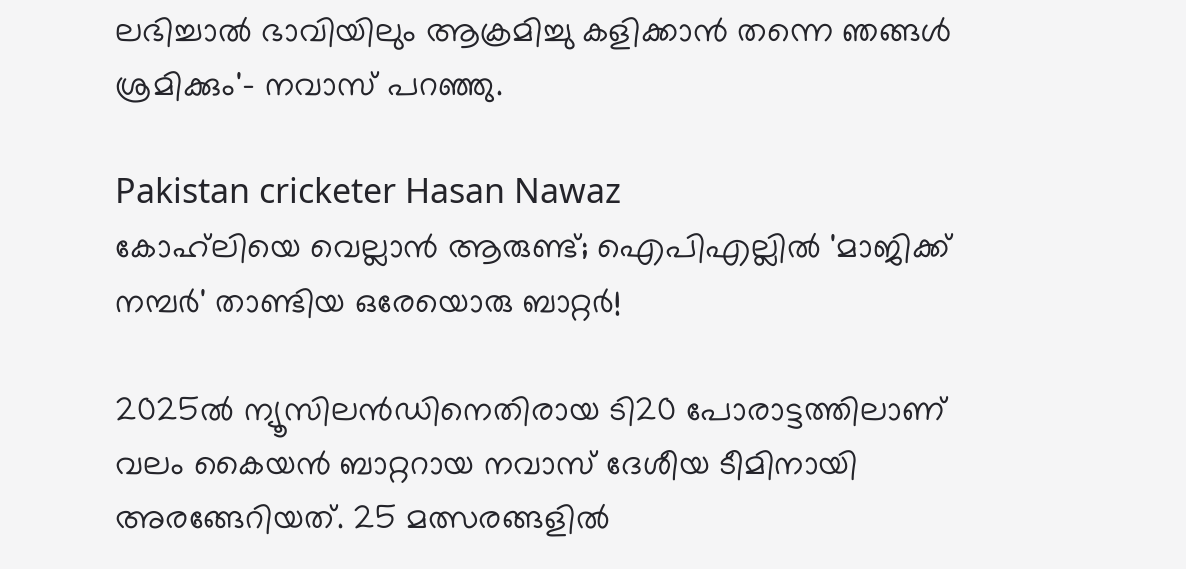ലഭിച്ചാൽ ഭാവിയിലും ആക്രമിച്ചു കളിക്കാൻ തന്നെ ഞങ്ങൾ ശ്രമിക്കും'- നവാസ് പറഞ്ഞു.

Pakistan cricketer Hasan Nawaz
കോഹ്‌ലിയെ വെല്ലാന്‍ ആരുണ്ട്; ഐപിഎല്ലില്‍ 'മാജിക്ക് നമ്പര്‍' താണ്ടിയ ഒരേയൊരു ബാറ്റർ!

2025ൽ ന്യൂസിലൻഡിനെതിരായ ടി20 പോരാട്ടത്തിലാണ് വലം കൈയൻ ബാറ്ററായ നവാസ് ദേശീയ ടീമിനായി അരങ്ങേറിയത്. 25 മത്സരങ്ങളിൽ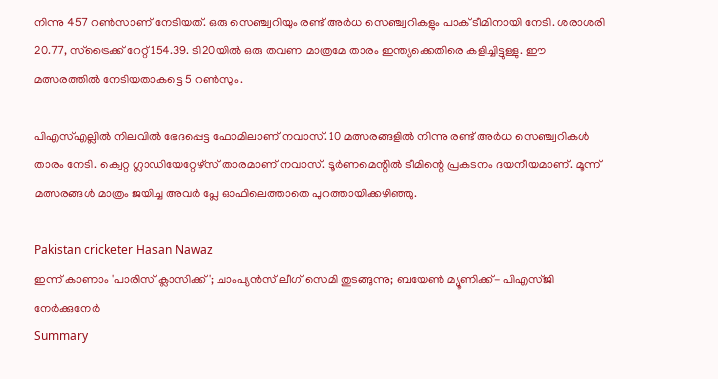നിന്നു 457 റൺസാണ് നേടിയത്. ഒരു സെഞ്ച്വറിയും രണ്ട് അർധ സെഞ്ച്വറികളും പാക് ടീമിനായി നേടി. ശരാശരി 20.77, സ്ട്രൈക്ക് റേറ്റ് 154.39. ടി20യിൽ ഒരു തവണ മാത്രമേ താരം ഇന്ത്യക്കെതിരെ കളിച്ചിട്ടുള്ളു. ഈ മത്സരത്തിൽ നേടിയതാകട്ടെ 5 റൺസും.

പിഎസ്എല്ലിൽ നിലവിൽ ഭേദപ്പെട്ട ഫോമിലാണ് നവാസ്. 10 മത്സരങ്ങളിൽ നിന്നു രണ്ട് അർധ സെഞ്ച്വറികൾ താരം നേടി. ക്വെറ്റ ഗ്ലാഡിയേറ്റേഴ്സ് താരമാണ് നവാസ്. ടൂർണമെന്റിൽ ടീമിന്റെ പ്രകടനം ദയനീയമാണ്. മൂന്ന് മത്സരങ്ങൾ മാത്രം ജയിച്ച അവർ പ്ലേ ഓഫിലെത്താതെ പുറത്തായിക്കഴിഞ്ഞു.

Pakistan cricketer Hasan Nawaz
ഇന്ന് കാണാം 'പാരിസ് ക്ലാസിക്ക്'; ചാംപ്യന്‍സ് ലീഗ് സെമി തുടങ്ങുന്നു; ബയേണ്‍ മ്യൂണിക്ക്- പിഎസ്ജി നേർക്കുനേർ
Summary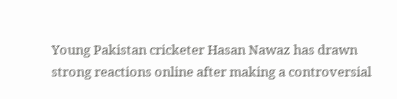Young Pakistan cricketer Hasan Nawaz has drawn strong reactions online after making a controversial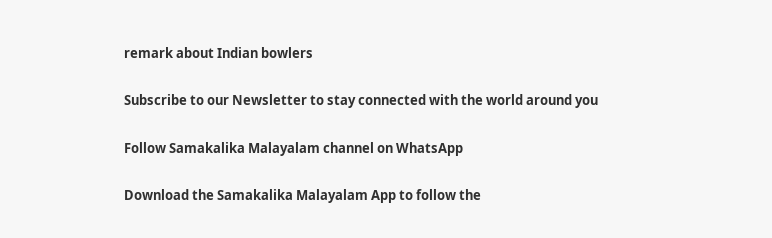remark about Indian bowlers

Subscribe to our Newsletter to stay connected with the world around you

Follow Samakalika Malayalam channel on WhatsApp

Download the Samakalika Malayalam App to follow the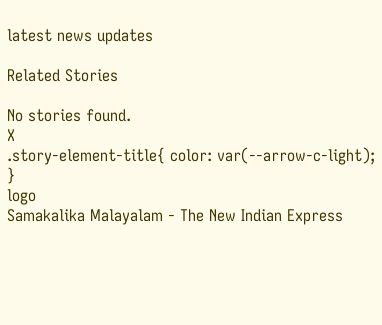latest news updates

Related Stories

No stories found.
X
.story-element-title{ color: var(--arrow-c-light); }
logo
Samakalika Malayalam - The New Indian Express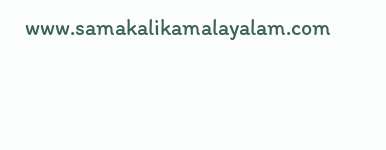www.samakalikamalayalam.com